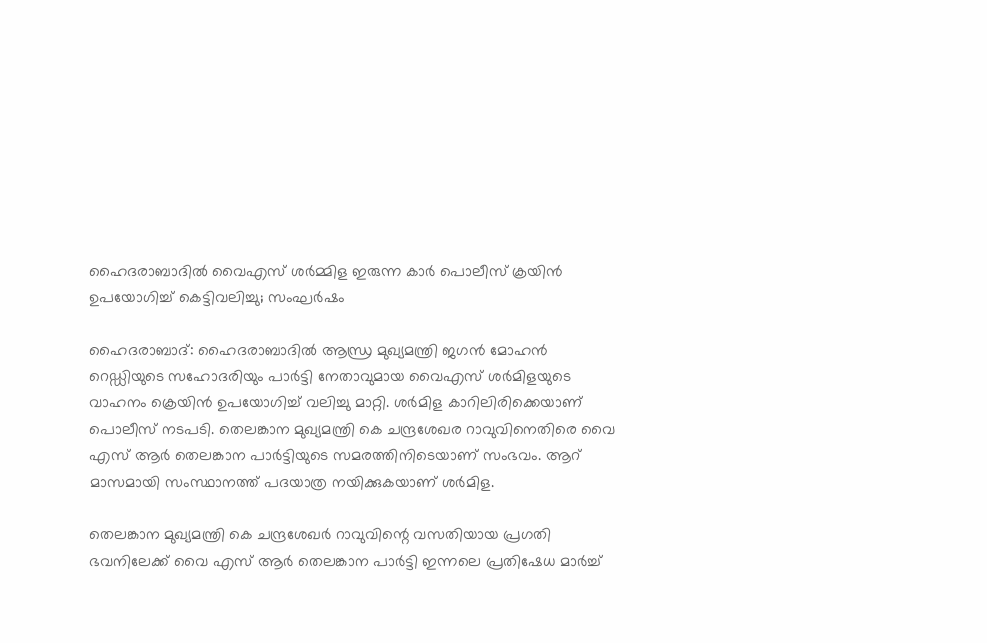ഹൈദരാബാദില്‍ വൈഎസ് ശര്‍മ്മിള ഇരുന്ന കാര്‍ പൊലീസ് ക്രയിന്‍ ഉപയോഗിച്ച് കെട്ടിവലിച്ചു; സംഘര്‍ഷം

ഹൈദരാബാദ്: ഹൈദരാബാദില്‍ ആന്ധ്ര മുഖ്യമന്ത്രി ജഗന്‍ മോഹന്‍ റെഡ്ഡിയുടെ സഹോദരിയും പാര്‍ട്ടി നേതാവുമായ വൈഎസ് ശര്‍മിളയുടെ വാഹനം ക്രെയിന്‍ ഉപയോഗിച്ച് വലിച്ചു മാറ്റി. ശര്‍മിള കാറിലിരിക്കെയാണ് പൊലീസ് നടപടി. തെലങ്കാന മുഖ്യമന്ത്രി കെ ചന്ദ്രശേഖര റാവുവിനെതിരെ വൈ എസ് ആര്‍ തെലങ്കാന പാര്‍ട്ടിയുടെ സമരത്തിനിടെയാണ് സംഭവം. ആറ് മാസമായി സംസ്ഥാനത്ത് പദയാത്ര നയിക്കുകയാണ് ശര്‍മിള.

തെലങ്കാന മുഖ്യമന്ത്രി കെ ചന്ദ്രശേഖര്‍ റാവുവിന്റെ വസതിയായ പ്രഗതി ഭവനിലേക്ക് വൈ എസ് ആര്‍ തെലങ്കാന പാര്‍ട്ടി ഇന്നലെ പ്രതിഷേധ മാര്‍ച്ച്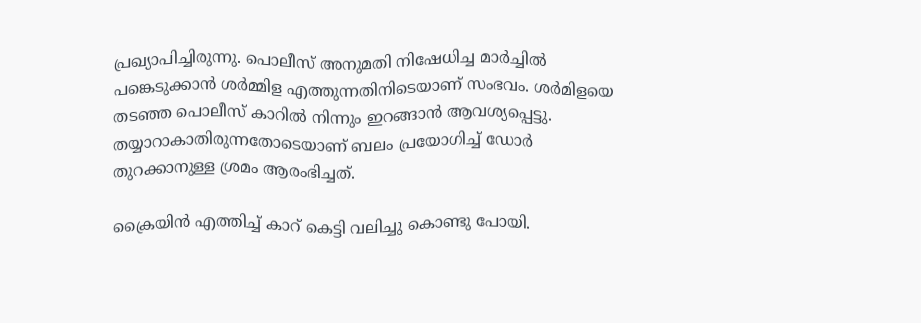പ്രഖ്യാപിച്ചിരുന്നു. പൊലീസ് അനുമതി നിഷേധിച്ച മാര്‍ച്ചില്‍ പങ്കെടുക്കാന്‍ ശര്‍മ്മിള എത്തുന്നതിനിടെയാണ് സംഭവം. ശര്‍മിളയെ തടഞ്ഞ പൊലീസ് കാറില്‍ നിന്നും ഇറങ്ങാന്‍ ആവശ്യപ്പെട്ടു. തയ്യാറാകാതിരുന്നതോടെയാണ് ബലം പ്രയോഗിച്ച് ഡോര്‍ തുറക്കാനുള്ള ശ്രമം ആരംഭിച്ചത്.

ക്രൈയിന്‍ എത്തിച്ച് കാറ് കെട്ടി വലിച്ചു കൊണ്ടു പോയി.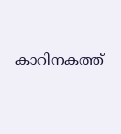കാറിനകത്ത്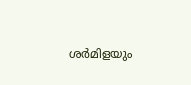ശര്‍മിളയും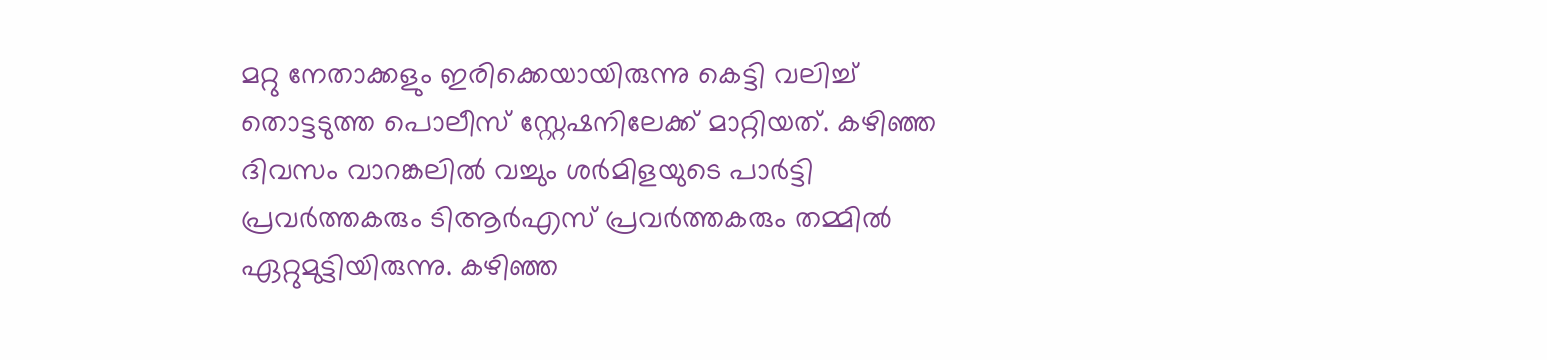മറ്റു നേതാക്കളും ഇരിക്കെയായിരുന്നു കെട്ടി വലിച്ച് തൊട്ടടുത്ത പൊലീസ് സ്റ്റേഷനിലേക്ക് മാറ്റിയത്. കഴിഞ്ഞ ദിവസം വാറങ്കലില്‍ വച്ചും ശര്‍മിളയുടെ പാര്‍ട്ടി പ്രവര്‍ത്തകരും ടിആര്‍എസ് പ്രവര്‍ത്തകരും തമ്മില്‍ ഏറ്റുമുട്ടിയിരുന്നു. കഴിഞ്ഞ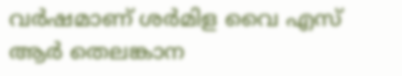വര്‍ഷമാണ് ശര്‍മിള വൈ എസ് ആര്‍ തെലങ്കാന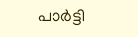പാര്‍ട്ടി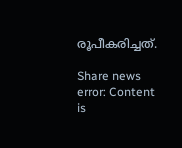രൂപീകരിച്ചത്.

Share news
error: Content is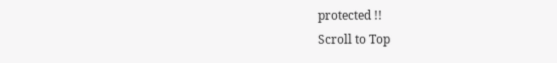protected !!
Scroll to Top